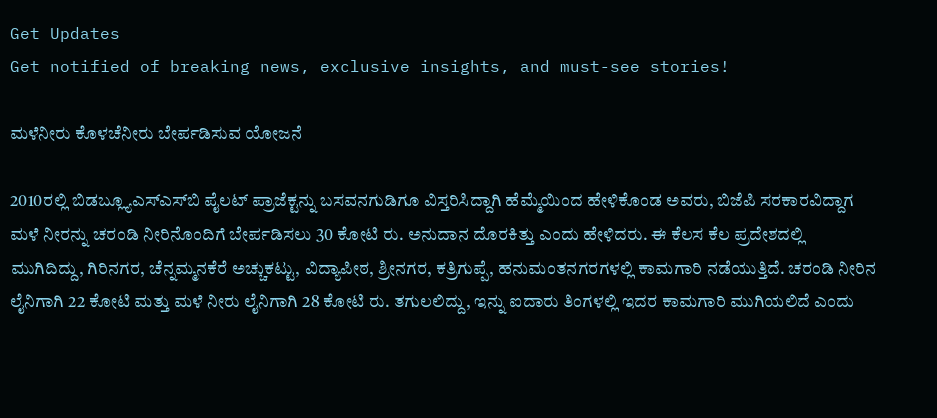Get Updates
Get notified of breaking news, exclusive insights, and must-see stories!

ಮಳೆನೀರು ಕೊಳಚೆನೀರು ಬೇರ್ಪಡಿಸುವ ಯೋಜನೆ

2010ರಲ್ಲಿ ಬಿಡಬ್ಲ್ಯೂಎಸ್ಎಸ್‌ಬಿ ಪೈಲಟ್ ಪ್ರಾಜೆಕ್ಟನ್ನು ಬಸವನಗುಡಿಗೂ ವಿಸ್ತರಿಸಿದ್ದಾಗಿ ಹೆಮ್ಮೆಯಿಂದ ಹೇಳಿಕೊಂಡ ಅವರು, ಬಿಜೆಪಿ ಸರಕಾರವಿದ್ದಾಗ ಮಳೆ ನೀರನ್ನು ಚರಂಡಿ ನೀರಿನೊಂದಿಗೆ ಬೇರ್ಪಡಿಸಲು 30 ಕೋಟಿ ರು. ಅನುದಾನ ದೊರಕಿತ್ತು ಎಂದು ಹೇಳಿದರು. ಈ ಕೆಲಸ ಕೆಲ ಪ್ರದೇಶದಲ್ಲಿ ಮುಗಿದಿದ್ದು, ಗಿರಿನಗರ, ಚೆನ್ನಮ್ಮನಕೆರೆ ಅಚ್ಚುಕಟ್ಟು, ವಿದ್ಯಾಪೀಠ, ಶ್ರೀನಗರ, ಕತ್ರಿಗುಪ್ಪೆ, ಹನುಮಂತನಗರಗಳಲ್ಲಿ ಕಾಮಗಾರಿ ನಡೆಯುತ್ತಿದೆ. ಚರಂಡಿ ನೀರಿನ ಲೈನಿಗಾಗಿ 22 ಕೋಟಿ ಮತ್ತು ಮಳೆ ನೀರು ಲೈನಿಗಾಗಿ 28 ಕೋಟಿ ರು. ತಗುಲಲಿದ್ದು, ಇನ್ನು ಐದಾರು ತಿಂಗಳಲ್ಲಿ ಇದರ ಕಾಮಗಾರಿ ಮುಗಿಯಲಿದೆ ಎಂದು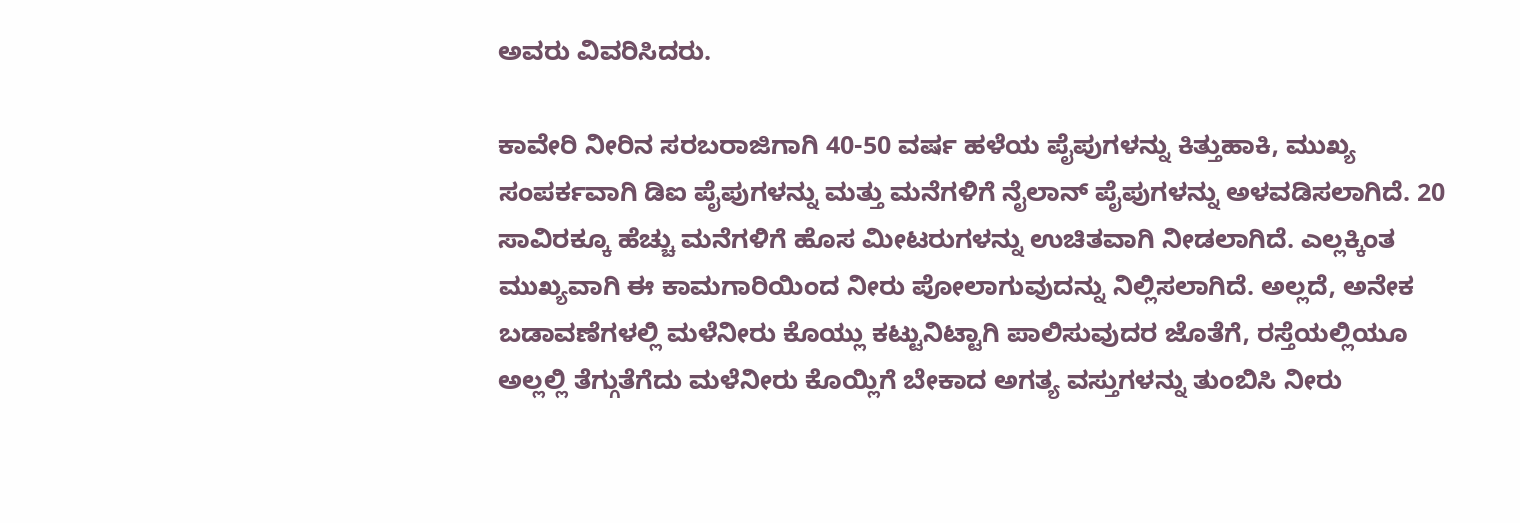ಅವರು ವಿವರಿಸಿದರು.

ಕಾವೇರಿ ನೀರಿನ ಸರಬರಾಜಿಗಾಗಿ 40-50 ವರ್ಷ ಹಳೆಯ ಪೈಪುಗಳನ್ನು ಕಿತ್ತುಹಾಕಿ, ಮುಖ್ಯ ಸಂಪರ್ಕವಾಗಿ ಡಿಐ ಪೈಪುಗಳನ್ನು ಮತ್ತು ಮನೆಗಳಿಗೆ ನೈಲಾನ್ ಪೈಪುಗಳನ್ನು ಅಳವಡಿಸಲಾಗಿದೆ. 20 ಸಾವಿರಕ್ಕೂ ಹೆಚ್ಚು ಮನೆಗಳಿಗೆ ಹೊಸ ಮೀಟರುಗಳನ್ನು ಉಚಿತವಾಗಿ ನೀಡಲಾಗಿದೆ. ಎಲ್ಲಕ್ಕಿಂತ ಮುಖ್ಯವಾಗಿ ಈ ಕಾಮಗಾರಿಯಿಂದ ನೀರು ಪೋಲಾಗುವುದನ್ನು ನಿಲ್ಲಿಸಲಾಗಿದೆ. ಅಲ್ಲದೆ, ಅನೇಕ ಬಡಾವಣೆಗಳಲ್ಲಿ ಮಳೆನೀರು ಕೊಯ್ಲು ಕಟ್ಟುನಿಟ್ಟಾಗಿ ಪಾಲಿಸುವುದರ ಜೊತೆಗೆ, ರಸ್ತೆಯಲ್ಲಿಯೂ ಅಲ್ಲಲ್ಲಿ ತೆಗ್ಗುತೆಗೆದು ಮಳೆನೀರು ಕೊಯ್ಲಿಗೆ ಬೇಕಾದ ಅಗತ್ಯ ವಸ್ತುಗಳನ್ನು ತುಂಬಿಸಿ ನೀರು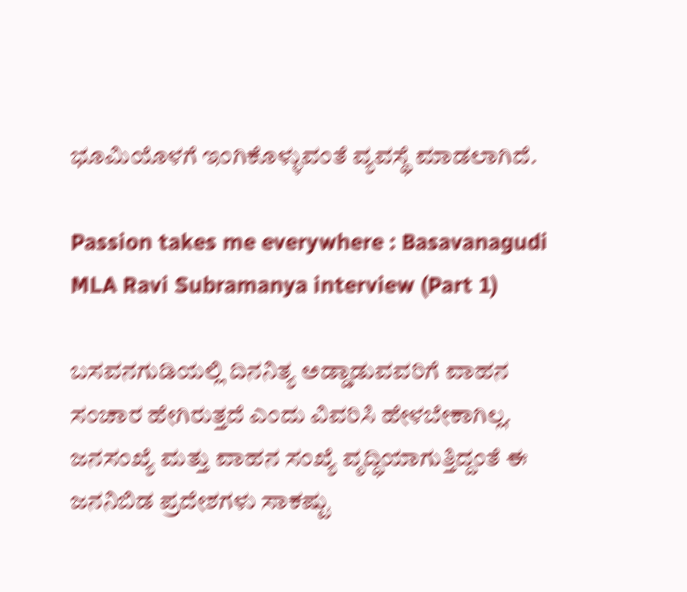ಭೂಮಿಯೊಳಗೆ ಇಂಗಿಕೊಳ್ಳುವಂತೆ ವ್ಯವಸ್ಥೆ ಮಾಡಲಾಗಿದೆ.

Passion takes me everywhere : Basavanagudi MLA Ravi Subramanya interview (Part 1)

ಬಸವನಗುಡಿಯಲ್ಲಿ ದಿನನಿತ್ಯ ಅಡ್ಡಾಡುವವರಿಗೆ ವಾಹನ ಸಂಚಾರ ಹೇಗಿರುತ್ತದೆ ಎಂದು ವಿವರಿಸಿ ಹೇಳಬೇಕಾಗಿಲ್ಲ. ಜನಸಂಖ್ಯೆ ಮತ್ತು ವಾಹನ ಸಂಖ್ಯೆ ವೃದ್ಧಿಯಾಗುತ್ತಿದ್ದಂತೆ ಈ ಜನನಿಬಿಡ ಪ್ರದೇಶಗಳು ಸಾಕಷ್ಟು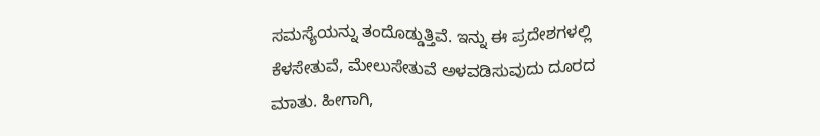ಸಮಸ್ಯೆಯನ್ನು ತಂದೊಡ್ಡುತ್ತಿವೆ. ಇನ್ನು ಈ ಪ್ರದೇಶಗಳಲ್ಲಿ ಕೆಳಸೇತುವೆ, ಮೇಲುಸೇತುವೆ ಅಳವಡಿಸುವುದು ದೂರದ ಮಾತು. ಹೀಗಾಗಿ,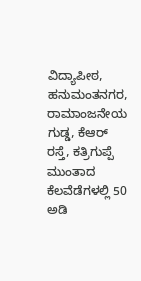ವಿದ್ಯಾಪೀಠ, ಹನುಮಂತನಗರ, ರಾಮಾಂಜನೇಯ ಗುಡ್ಡ, ಕೆಆರ್ ರಸ್ತೆ, ಕತ್ರಿಗುಪ್ಪೆ ಮುಂತಾದ ಕೆಲವೆಡೆಗಳಲ್ಲಿ 50 ಅಡಿ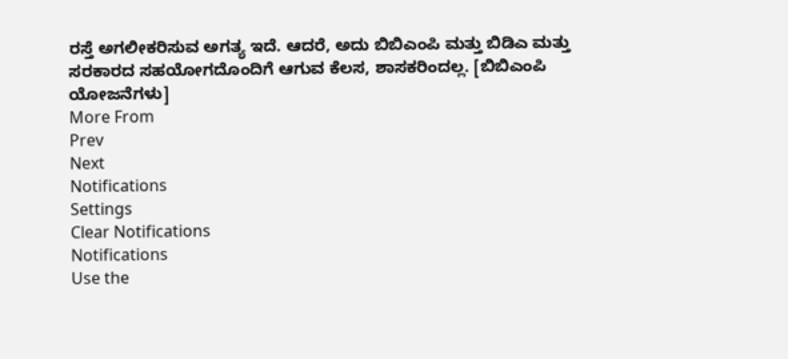ರಸ್ತೆ ಅಗಲೀಕರಿಸುವ ಅಗತ್ಯ ಇದೆ. ಆದರೆ, ಅದು ಬಿಬಿಎಂಪಿ ಮತ್ತು ಬಿಡಿಎ ಮತ್ತು ಸರಕಾರದ ಸಹಯೋಗದೊಂದಿಗೆ ಆಗುವ ಕೆಲಸ, ಶಾಸಕರಿಂದಲ್ಲ. [ಬಿಬಿಎಂಪಿ ಯೋಜನೆಗಳು]
More From
Prev
Next
Notifications
Settings
Clear Notifications
Notifications
Use the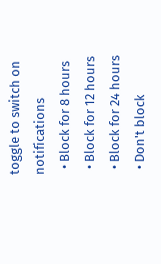toggle to switch on notifications
  • Block for 8 hours
  • Block for 12 hours
  • Block for 24 hours
  • Don't block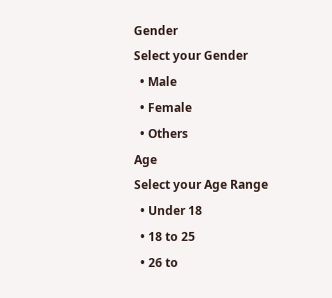Gender
Select your Gender
  • Male
  • Female
  • Others
Age
Select your Age Range
  • Under 18
  • 18 to 25
  • 26 to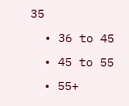35
  • 36 to 45
  • 45 to 55
  • 55+